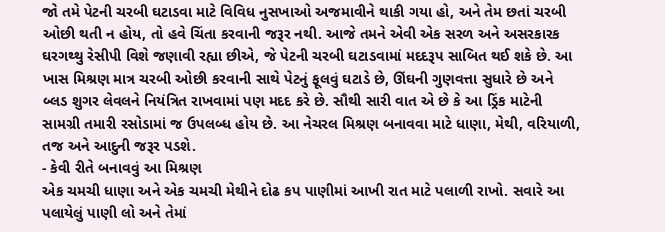જો તમે પેટની ચરબી ઘટાડવા માટે વિવિધ નુસખાઓ અજમાવીને થાકી ગયા હો, અને તેમ છતાં ચરબી ઓછી થતી ન હોય, તો હવે ચિંતા કરવાની જરૂર નથી. આજે તમને એવી એક સરળ અને અસરકારક ઘરગથ્થુ રેસીપી વિશે જણાવી રહ્યા છીએ, જે પેટની ચરબી ઘટાડવામાં મદદરૂપ સાબિત થઈ શકે છે. આ ખાસ મિશ્રણ માત્ર ચરબી ઓછી કરવાની સાથે પેટનું ફૂલવું ઘટાડે છે, ઊંઘની ગુણવત્તા સુધારે છે અને બ્લડ શુગર લેવલને નિયંત્રિત રાખવામાં પણ મદદ કરે છે. સૌથી સારી વાત એ છે કે આ ડ્રિંક માટેની સામગ્રી તમારી રસોડામાં જ ઉપલબ્ધ હોય છે. આ નેચરલ મિશ્રણ બનાવવા માટે ધાણા, મેથી, વરિયાળી, તજ અને આદુની જરૂર પડશે.
- કેવી રીતે બનાવવું આ મિશ્રણ
એક ચમચી ધાણા અને એક ચમચી મેથીને દોઢ કપ પાણીમાં આખી રાત માટે પલાળી રાખો. સવારે આ પલાયેલું પાણી લો અને તેમાં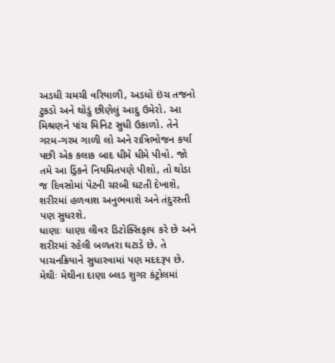અડધી ચમચી વરિયાળી, અડધો ઇંચ તજનો ટુકડો અને થોડું છીણેલું આદુ ઉમેરો. આ મિશ્રણને પાંચ મિનિટ સુધી ઉકાળો. તેને ગરમ-ગરમ ગાળી લો અને રાત્રિભોજન કર્યા પછી એક કલાક બાદ ધીમે ધીમે પીવો. જો તમે આ ડ્રિંકને નિયમિતપણે પીશો, તો થોડા જ દિવસોમાં પેટની ચરબી ઘટતી દેખાશે, શરીરમાં હળવાશ અનુભવાશે અને તંદુરસ્તી પણ સુધરશે.
ધાણાઃ ધાણા લીવર ડિટોક્સિફાય કરે છે અને શરીરમાં રહેલી બળતરા ઘટાડે છે. તે પાચનક્રિયાને સુધારવામાં પણ મદદરૂપ છે.
મેથીઃ મેથીના દાણા બ્લડ શુગર કંટ્રોલમાં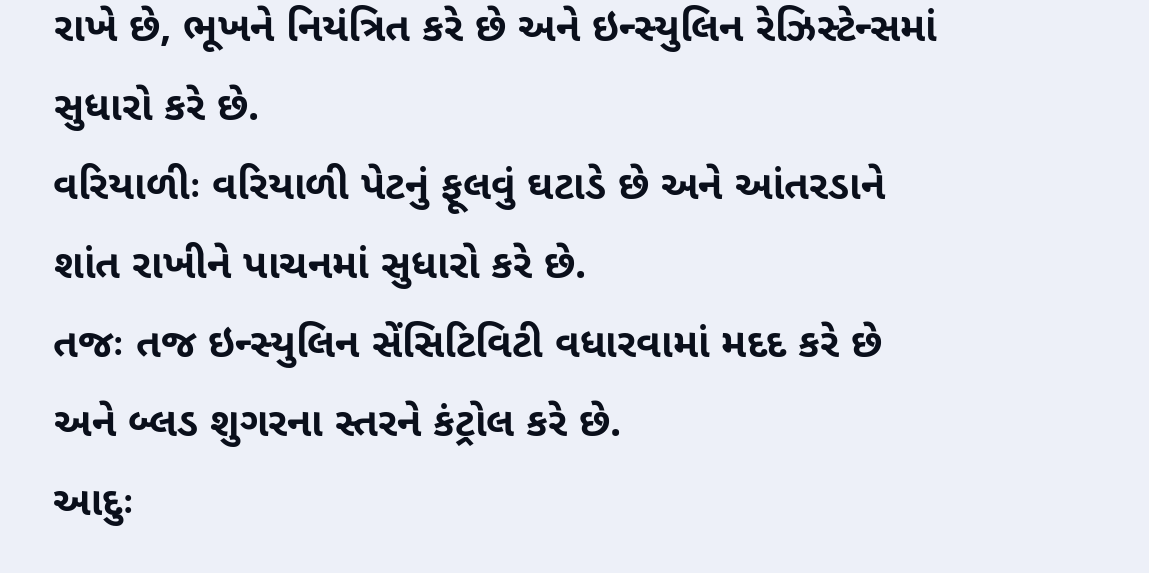રાખે છે, ભૂખને નિયંત્રિત કરે છે અને ઇન્સ્યુલિન રેઝિસ્ટેન્સમાં સુધારો કરે છે.
વરિયાળીઃ વરિયાળી પેટનું ફૂલવું ઘટાડે છે અને આંતરડાને શાંત રાખીને પાચનમાં સુધારો કરે છે.
તજઃ તજ ઇન્સ્યુલિન સેંસિટિવિટી વધારવામાં મદદ કરે છે અને બ્લડ શુગરના સ્તરને કંટ્રોલ કરે છે.
આદુઃ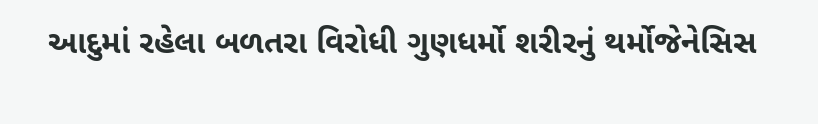આદુમાં રહેલા બળતરા વિરોધી ગુણધર્મો શરીરનું થર્મોજેનેસિસ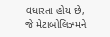વધારતા હોય છે, જે મેટાબોલિઝ્મને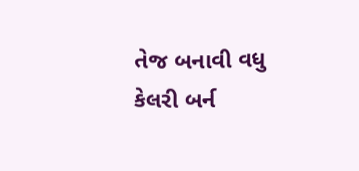તેજ બનાવી વધુ કેલરી બર્ન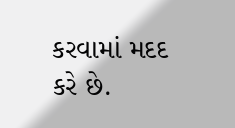કરવામાં મદદ કરે છે.